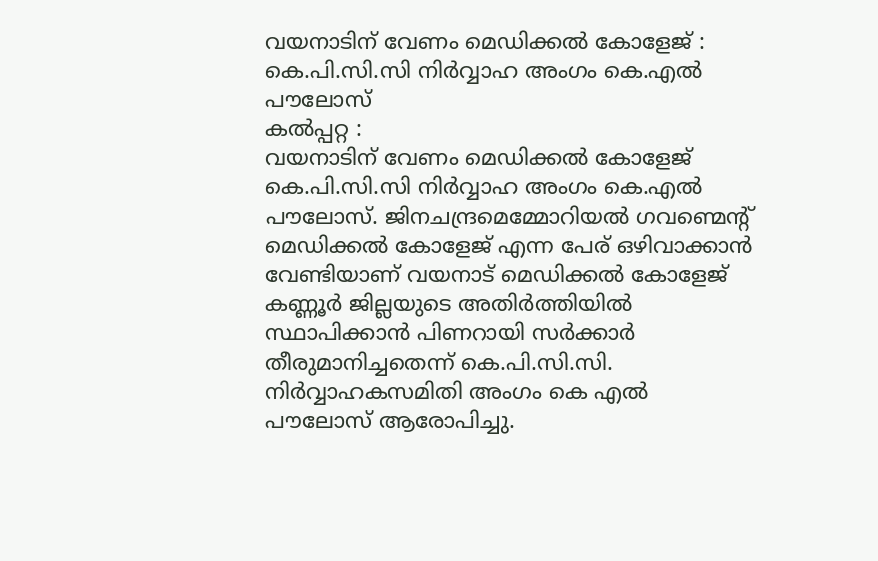വയനാടിന് വേണം മെഡിക്കൽ കോളേജ് : കെ.പി.സി.സി നിർവ്വാഹ അംഗം കെ.എൽ പൗലോസ്
കൽപ്പറ്റ :
വയനാടിന് വേണം മെഡിക്കൽ കോളേജ് കെ.പി.സി.സി നിർവ്വാഹ അംഗം കെ.എൽ പൗലോസ്. ജിനചന്ദ്രമെമ്മോറിയൽ ഗവണ്മെന്റ് മെഡിക്കൽ കോളേജ് എന്ന പേര് ഒഴിവാക്കാൻ വേണ്ടിയാണ് വയനാട് മെഡിക്കൽ കോളേജ് കണ്ണൂർ ജില്ലയുടെ അതിർത്തിയിൽ സ്ഥാപിക്കാൻ പിണറായി സർക്കാർ തീരുമാനിച്ചതെന്ന് കെ.പി.സി.സി. നിർവ്വാഹകസമിതി അംഗം കെ എൽ പൗലോസ് ആരോപിച്ചു.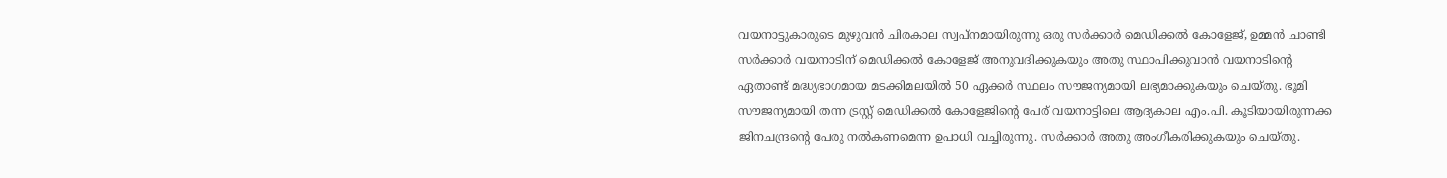വയനാട്ടുകാരുടെ മുഴുവൻ ചിരകാല സ്വപ്നമായിരുന്നു ഒരു സർക്കാർ മെഡിക്കൽ കോളേജ്, ഉമ്മൻ ചാണ്ടി സർക്കാർ വയനാടിന് മെഡിക്കൽ കോളേജ് അനുവദിക്കുകയും അതു സ്ഥാപിക്കുവാൻ വയനാടിന്റെ ഏതാണ്ട് മദ്ധ്യഭാഗമായ മടക്കിമലയിൽ 50 ഏക്കർ സ്ഥലം സൗജന്യമായി ലഭ്യമാക്കുകയും ചെയ്തു. ഭൂമി സൗജന്യമായി തന്ന ട്രസ്റ്റ് മെഡിക്കൽ കോളേജിന്റെ പേര് വയനാട്ടിലെ ആദ്യകാല എം.പി. കൂടിയായിരുന്നക്ക ജിനചന്ദ്രന്റെ പേരു നൽകണമെന്ന ഉപാധി വച്ചിരുന്നു. സർക്കാർ അതു അംഗീകരിക്കുകയും ചെയ്തു.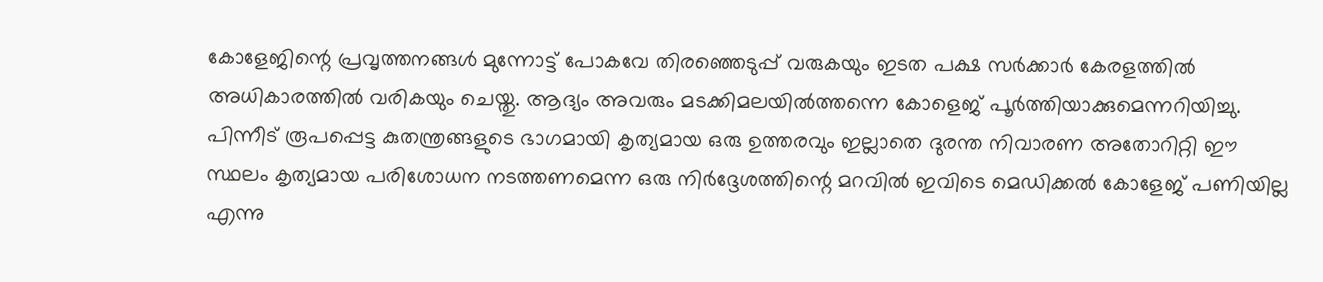കോളേജിന്റെ പ്രവൃത്തനങ്ങൾ മുന്നോട്ട് പോകവേ തിരഞ്ഞെടുപ്പ് വരുകയും ഇടത പക്ഷ സർക്കാർ കേരളത്തിൽ അധികാരത്തിൽ വരികയും ചെയ്തു. ആദ്യം അവരും മടക്കിമലയിൽത്തന്നെ കോളെജ് പൂർത്തിയാക്കുമെന്നറിയിച്ചു. പിന്നീട് രൂപപ്പെട്ട കുതന്ത്രങ്ങളുടെ ഭാഗമായി കൃത്യമായ ഒരു ഉത്തരവും ഇല്ലാതെ ദുരന്ത നിവാരണ അതോറിറ്റി ഈ സ്ഥലം കൃത്യമായ പരിശോധന നടത്തണമെന്ന ഒരു നിർദ്ദേശത്തിന്റെ മറവിൽ ഇവിടെ മെഡിക്കൽ കോളേജ് പണിയില്ല എന്നു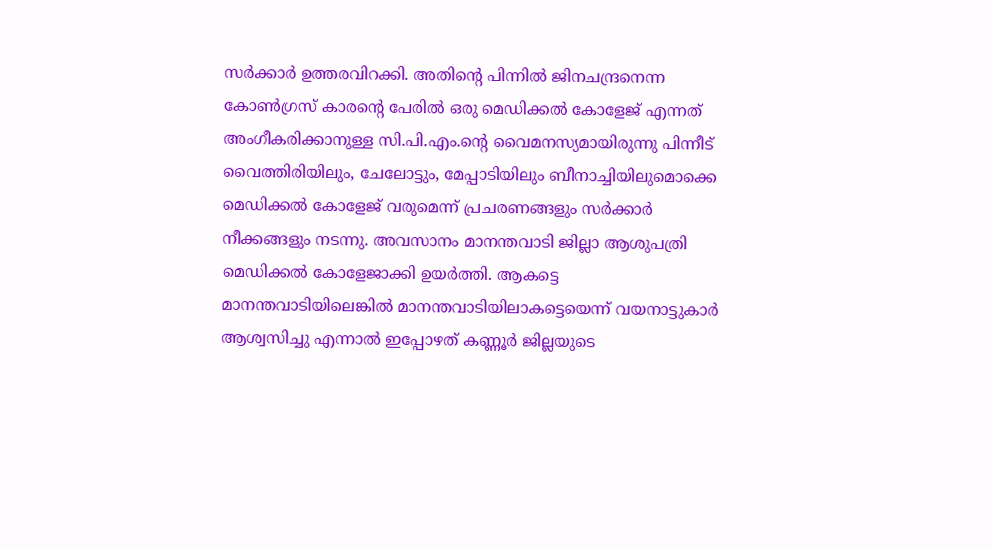സർക്കാർ ഉത്തരവിറക്കി. അതിന്റെ പിന്നിൽ ജിനചന്ദ്രനെന്ന കോൺഗ്രസ് കാരന്റെ പേരിൽ ഒരു മെഡിക്കൽ കോളേജ് എന്നത് അംഗീകരിക്കാനുള്ള സി.പി.എം.ന്റെ വൈമനസ്യമായിരുന്നു പിന്നീട് വൈത്തിരിയിലും, ചേലോട്ടും, മേപ്പാടിയിലും ബീനാച്ചിയിലുമൊക്കെ മെഡിക്കൽ കോളേജ് വരുമെന്ന് പ്രചരണങ്ങളും സർക്കാർ നീക്കങ്ങളും നടന്നു. അവസാനം മാനന്തവാടി ജില്ലാ ആശുപത്രി മെഡിക്കൽ കോളേജാക്കി ഉയർത്തി. ആകട്ടെ മാനന്തവാടിയിലെങ്കിൽ മാനന്തവാടിയിലാകട്ടെയെന്ന് വയനാട്ടുകാർ ആശ്വസിച്ചു എന്നാൽ ഇപ്പോഴത് കണ്ണൂർ ജില്ലയുടെ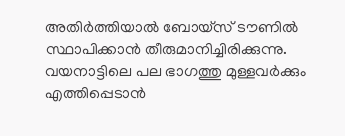അതിർത്തിയാൽ ബോയ്സ് ടൗണിൽ സ്ഥാപിക്കാൻ തീരുമാനിച്ചിരിക്കുന്നു. വയനാട്ടിലെ പല ഭാഗത്തു മുള്ളവർക്കും എത്തിപ്പെടാൻ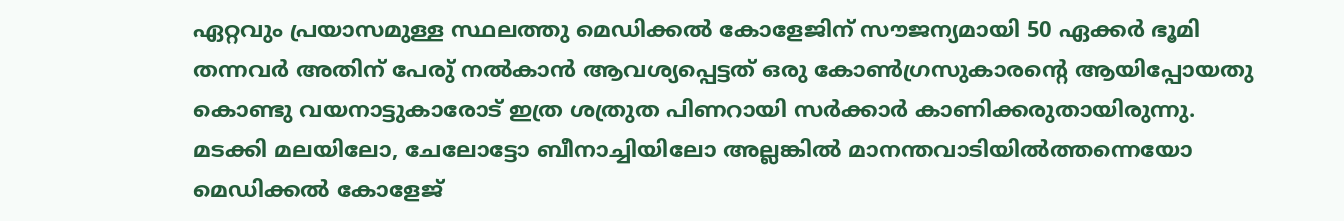ഏറ്റവും പ്രയാസമുള്ള സ്ഥലത്തു മെഡിക്കൽ കോളേജിന് സൗജന്യമായി 50 ഏക്കർ ഭൂമി തന്നവർ അതിന് പേരു് നൽകാൻ ആവശ്യപ്പെട്ടത് ഒരു കോൺഗ്രസുകാരന്റെ ആയിപ്പോയതു കൊണ്ടു വയനാട്ടുകാരോട് ഇത്ര ശത്രുത പിണറായി സർക്കാർ കാണിക്കരുതായിരുന്നു. മടക്കി മലയിലോ, ചേലോട്ടോ ബീനാച്ചിയിലോ അല്ലങ്കിൽ മാനന്തവാടിയിൽത്തന്നെയോ മെഡിക്കൽ കോളേജ്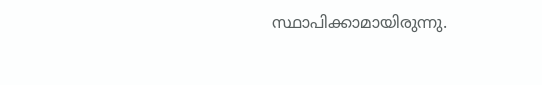സ്ഥാപിക്കാമായിരുന്നു.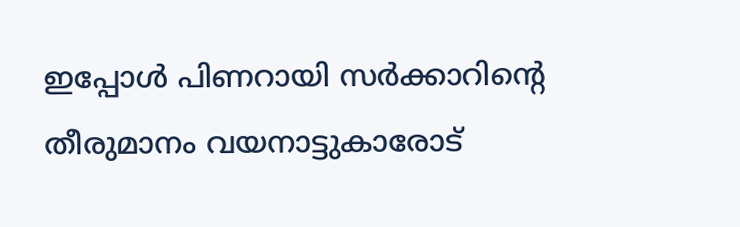ഇപ്പോൾ പിണറായി സർക്കാറിന്റെ തീരുമാനം വയനാട്ടുകാരോട്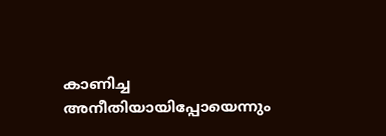കാണിച്ച അനീതിയായിപ്പോയെന്നും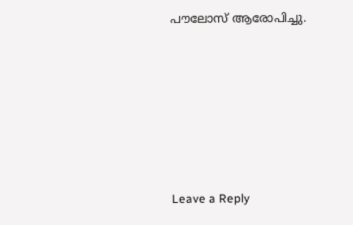പൗലോസ് ആരോപിച്ചു.






Leave a Reply